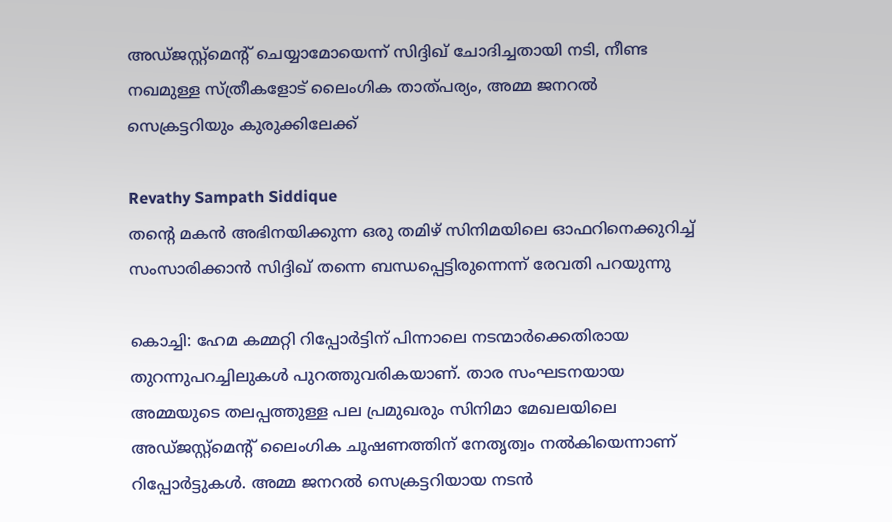അഡ്ജസ്റ്റ്‌മെന്റ് ചെയ്യാമോയെന്ന് സിദ്ദിഖ് ചോദിച്ചതായി നടി, നീണ്ട നഖമുള്ള സ്ത്രീകളോട് ലൈംഗിക താത്പര്യം, അമ്മ ജനറല്‍ സെക്രട്ടറിയും കുരുക്കിലേക്ക്

Revathy Sampath Siddique
തന്റെ മകന്‍ അഭിനയിക്കുന്ന ഒരു തമിഴ് സിനിമയിലെ ഓഫറിനെക്കുറിച്ച് സംസാരിക്കാന്‍ സിദ്ദിഖ് തന്നെ ബന്ധപ്പെട്ടിരുന്നെന്ന് രേവതി പറയുന്നു

കൊച്ചി: ഹേമ കമ്മറ്റി റിപ്പോര്‍ട്ടിന് പിന്നാലെ നടന്മാര്‍ക്കെതിരായ തുറന്നുപറച്ചിലുകള്‍ പുറത്തുവരികയാണ്. താര സംഘടനയായ അമ്മയുടെ തലപ്പത്തുള്ള പല പ്രമുഖരും സിനിമാ മേഖലയിലെ അഡ്ജസ്റ്റ്‌മെന്റ് ലൈംഗിക ചൂഷണത്തിന് നേതൃത്വം നല്‍കിയെന്നാണ് റിപ്പോര്‍ട്ടുകള്‍. അമ്മ ജനറല്‍ സെക്രട്ടറിയായ നടന്‍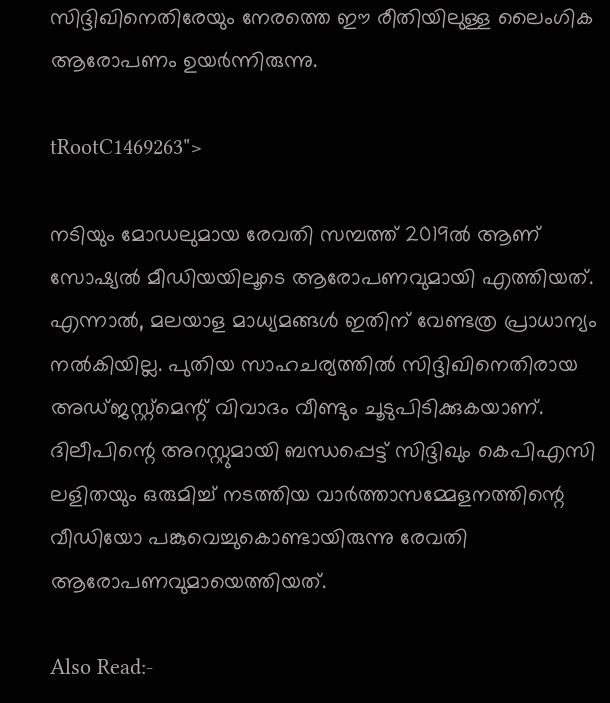സിദ്ദിഖിനെതിരേയും നേരത്തെ ഈ രീതിയിലുള്ള ലൈംഗിക ആരോപണം ഉയര്‍ന്നിരുന്നു.

tRootC1469263">

നടിയും മോഡലുമായ രേവതി സമ്പത്ത് 2019ല്‍ ആണ് സോഷ്യല്‍ മീഡിയയിലൂടെ ആരോപണവുമായി എത്തിയത്. എന്നാല്‍, മലയാള മാധ്യമങ്ങള്‍ ഇതിന് വേണ്ടത്ര പ്രാധാന്യം നല്‍കിയില്ല. പുതിയ സാഹചര്യത്തില്‍ സിദ്ദിഖിനെതിരായ അഡ്ജസ്റ്റ്‌മെന്റ് വിവാദം വീണ്ടും ചൂടുപിടിക്കുകയാണ്. ദിലീപിന്റെ അറസ്റ്റുമായി ബന്ധപ്പെട്ട് സിദ്ദിഖും കെപിഎസി ലളിതയും ഒരുമിച്ച് നടത്തിയ വാര്‍ത്താസമ്മേളനത്തിന്റെ വീഡിയോ പങ്കുവെച്ചുകൊണ്ടായിരുന്നു രേവതി ആരോപണവുമായെത്തിയത്.

Also Read:-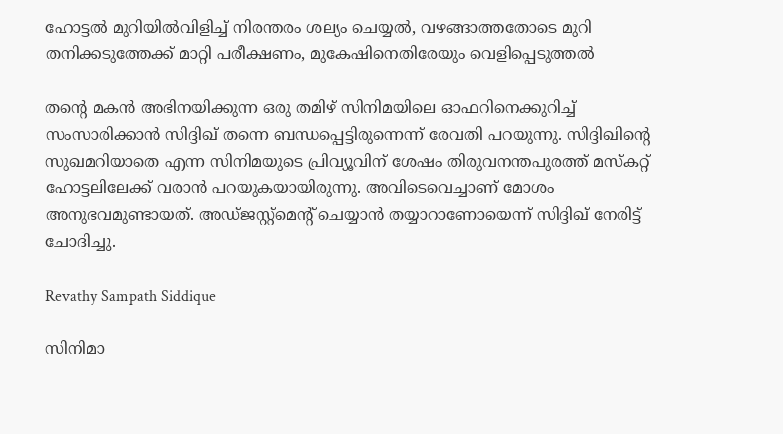ഹോട്ടല്‍ മുറിയില്‍വിളിച്ച് നിരന്തരം ശല്യം ചെയ്യല്‍, വഴങ്ങാത്തതോടെ മുറി തനിക്കടുത്തേക്ക് മാറ്റി പരീക്ഷണം, മുകേഷിനെതിരേയും വെളിപ്പെടുത്തല്‍

തന്റെ മകന്‍ അഭിനയിക്കുന്ന ഒരു തമിഴ് സിനിമയിലെ ഓഫറിനെക്കുറിച്ച് സംസാരിക്കാന്‍ സിദ്ദിഖ് തന്നെ ബന്ധപ്പെട്ടിരുന്നെന്ന് രേവതി പറയുന്നു. സിദ്ദിഖിന്റെ സുഖമറിയാതെ എന്ന സിനിമയുടെ പ്രിവ്യൂവിന് ശേഷം തിരുവനന്തപുരത്ത് മസ്‌കറ്റ് ഹോട്ടലിലേക്ക് വരാന്‍ പറയുകയായിരുന്നു. അവിടെവെച്ചാണ് മോശം അനുഭവമുണ്ടായത്. അഡ്ജസ്റ്റ്‌മെന്റ് ചെയ്യാന്‍ തയ്യാറാണോയെന്ന് സിദ്ദിഖ് നേരിട്ട് ചോദിച്ചു.

Revathy Sampath Siddique

സിനിമാ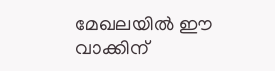മേഖലയില്‍ ഈ വാക്കിന്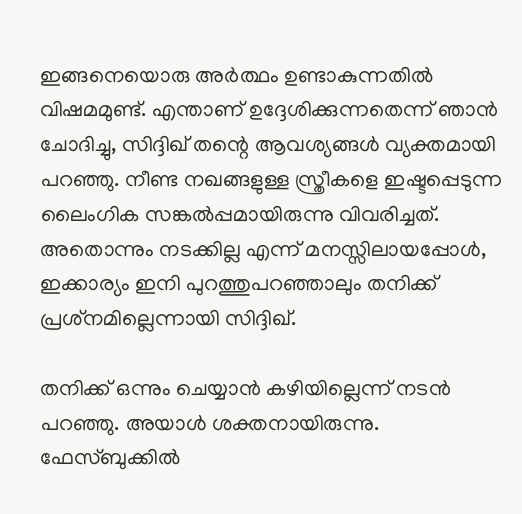ഇങ്ങനെയൊരു അര്‍ത്ഥം ഉണ്ടാകുന്നതില്‍ വിഷമമുണ്ട്. എന്താണ് ഉദ്ദേശിക്കുന്നതെന്ന് ഞാന്‍ ചോദിച്ചു, സിദ്ദിഖ് തന്റെ ആവശ്യങ്ങള്‍ വ്യക്തമായി പറഞ്ഞു. നീണ്ട നഖങ്ങളുള്ള സ്ത്രീകളെ ഇഷ്ടപ്പെടുന്ന ലൈംഗിക സങ്കല്‍പ്പമായിരുന്നു വിവരിച്ചത്. അതൊന്നും നടക്കില്ല എന്ന് മനസ്സിലായപ്പോള്‍, ഇക്കാര്യം ഇനി പുറത്തുപറഞ്ഞാലും തനിക്ക് പ്രശ്‌നമില്ലെന്നായി സിദ്ദിഖ്.

തനിക്ക് ഒന്നും ചെയ്യാന്‍ കഴിയില്ലെന്ന് നടന്‍ പറഞ്ഞു. അയാള്‍ ശക്തനായിരുന്നു. ഫേസ്ബുക്കില്‍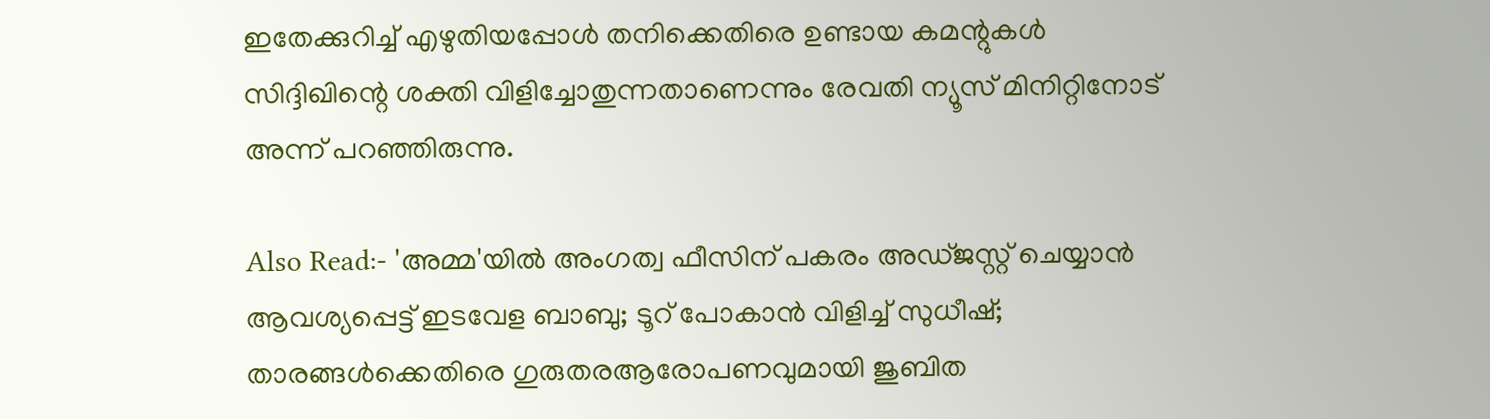ഇതേക്കുറിച്ച് എഴുതിയപ്പോള്‍ തനിക്കെതിരെ ഉണ്ടായ കമന്റുകള്‍ സിദ്ദിഖിന്റെ ശക്തി വിളിച്ചോതുന്നതാണെന്നും രേവതി ന്യൂസ് മിനിറ്റിനോട് അന്ന് പറഞ്ഞിരുന്നു.

Also Read:- 'അമ്മ'യില്‍ അംഗത്വ ഫീസിന് പകരം അഡ്ജസ്റ്റ് ചെയ്യാന്‍ ആവശ്യപ്പെട്ട് ഇടവേള ബാബു; ടൂറ് പോകാൻ വിളിച്ച് സുധീഷ്; താരങ്ങൾക്കെതിരെ ഗുരുതരആരോപണവുമായി ജുബിത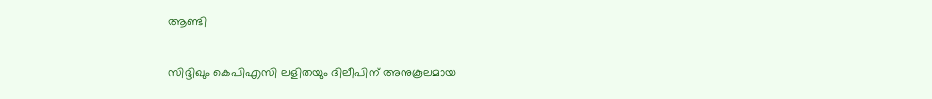ആണ്ടി

സിദ്ദിഖും കെപിഎസി ലളിതയും ദിലീപിന് അനുകൂലമായ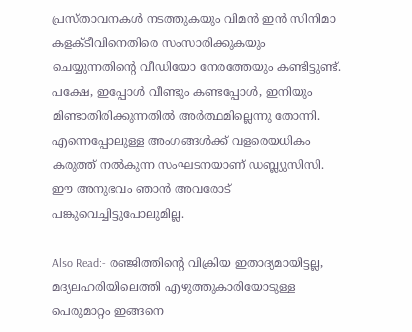പ്രസ്താവനകള്‍ നടത്തുകയും വിമന്‍ ഇന്‍ സിനിമാ കളക്ടീവിനെതിരെ സംസാരിക്കുകയും ചെയ്യുന്നതിന്റെ വീഡിയോ നേരത്തേയും കണ്ടിട്ടുണ്ട്. പക്ഷേ, ഇപ്പോള്‍ വീണ്ടും കണ്ടപ്പോള്‍, ഇനിയും മിണ്ടാതിരിക്കുന്നതില്‍ അര്‍ത്ഥമില്ലെന്നു തോന്നി. എന്നെപ്പോലുള്ള അംഗങ്ങള്‍ക്ക് വളരെയധികം കരുത്ത് നല്‍കുന്ന സംഘടനയാണ് ഡബ്ല്യുസിസി. ഈ അനുഭവം ഞാന്‍ അവരോട് പങ്കുവെച്ചിട്ടുപോലുമില്ല.

Also Read:- രഞ്ജിത്തിന്റെ വിക്രിയ ഇതാദ്യമായിട്ടല്ല, മദ്യലഹരിയിലെത്തി എഴുത്തുകാരിയോടുള്ള പെരുമാറ്റം ഇങ്ങനെ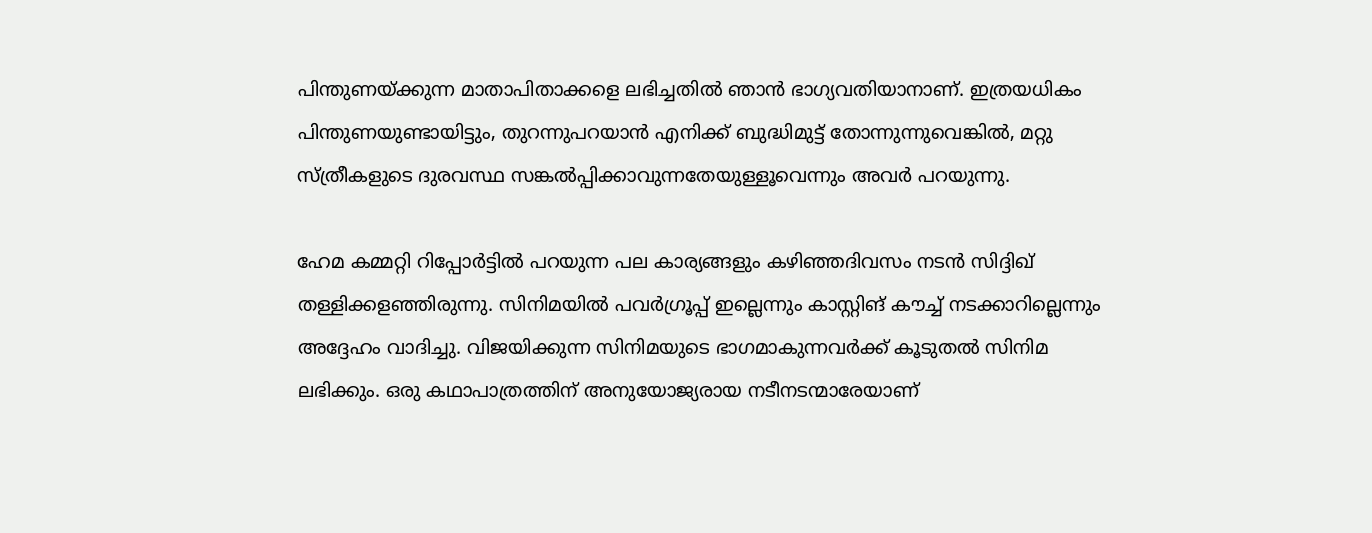പിന്തുണയ്ക്കുന്ന മാതാപിതാക്കളെ ലഭിച്ചതില്‍ ഞാന്‍ ഭാഗ്യവതിയാനാണ്. ഇത്രയധികം പിന്തുണയുണ്ടായിട്ടും, തുറന്നുപറയാന്‍ എനിക്ക് ബുദ്ധിമുട്ട് തോന്നുന്നുവെങ്കില്‍, മറ്റു സ്ത്രീകളുടെ ദുരവസ്ഥ സങ്കല്‍പ്പിക്കാവുന്നതേയുള്ളൂവെന്നും അവര്‍ പറയുന്നു.

ഹേമ കമ്മറ്റി റിപ്പോര്‍ട്ടില്‍ പറയുന്ന പല കാര്യങ്ങളും കഴിഞ്ഞദിവസം നടന്‍ സിദ്ദിഖ് തള്ളിക്കളഞ്ഞിരുന്നു. സിനിമയില്‍ പവര്‍ഗ്രൂപ്പ് ഇല്ലെന്നും കാസ്റ്റിങ് കൗച്ച് നടക്കാറില്ലെന്നും അദ്ദേഹം വാദിച്ചു. വിജയിക്കുന്ന സിനിമയുടെ ഭാഗമാകുന്നവര്‍ക്ക് കൂടുതല്‍ സിനിമ ലഭിക്കും. ഒരു കഥാപാത്രത്തിന് അനുയോജ്യരായ നടീനടന്മാരേയാണ്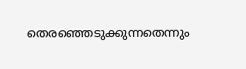തെരഞ്ഞെടുക്കുന്നതെന്നും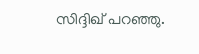സിദ്ദിഖ് പറഞ്ഞു.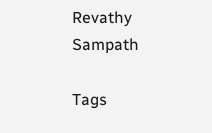Revathy Sampath

Tags